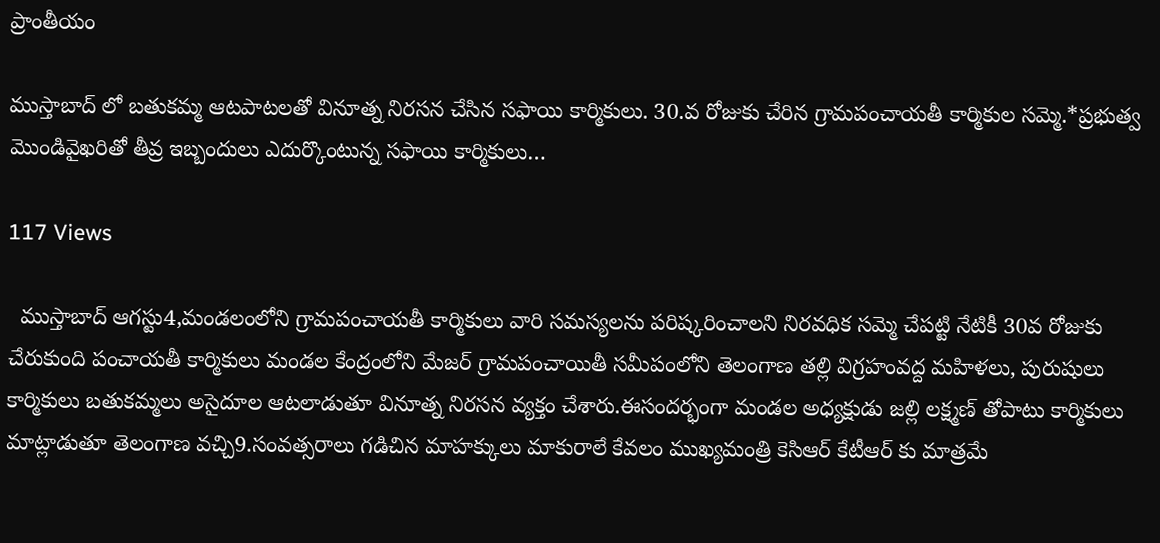ప్రాంతీయం

ముస్తాబాద్ లో బతుకమ్మ ఆటపాటలతో వినూత్న నిరసన చేసిన సఫాయి కార్మికులు. 30.వ రోజుకు చేరిన గ్రామపంచాయతీ కార్మికుల సమ్మె.*ప్రభుత్వ మొండివైఖరితో తీవ్ర ఇబ్బందులు ఎదుర్కొంటున్న సఫాయి కార్మికులు…

117 Views

  ముస్తాబాద్ ఆగస్టు4,మండలంలోని గ్రామపంచాయతీ కార్మికులు వారి సమస్యలను పరిష్కరించాలని నిరవధిక సమ్మె చేపట్టి నేటికీ 30వ రోజుకు చేరుకుంది పంచాయతీ కార్మికులు మండల కేంద్రంలోని మేజర్ గ్రామపంచాయితీ సమీపంలోని తెలంగాణ తల్లి విగ్రహంవద్ద మహిళలు, పురుషులు కార్మికులు బతుకమ్మలు అసైదూల ఆటలాడుతూ వినూత్న నిరసన వ్యక్తం చేశారు.ఈసందర్భంగా మండల అధ్యక్షుడు జల్లి లక్ష్మణ్ తోపాటు కార్మికులు మాట్లాడుతూ తెలంగాణ వచ్చి9.సంవత్సరాలు గడిచిన మాహక్కులు మాకురాలే కేవలం ముఖ్యమంత్రి కెసిఆర్ కేటీఆర్ కు మాత్రమే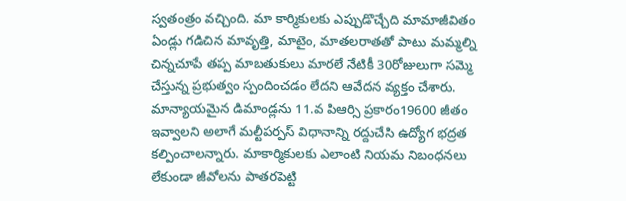స్వతంత్రం వచ్చింది. మా కార్మికులకు ఎప్పుడొచ్చేది మామాజీవితం ఏండ్లు గడిచిన మావృత్తి, మాటైం, మాతలరాతతో పాటు మమ్మల్ని చిన్నచూపే తప్ప మాబతుకులు మారలే నేటికీ 30రోజులుగా సమ్మె చేస్తున్న ప్రభుత్వం స్పందించడం లేదని ఆవేదన వ్యక్తం చేశారు. మాన్యాయమైన డిమాండ్లను 11.వ పిఆర్సి ప్రకారం19600 జీతం ఇవ్వాలని అలాగే మల్టీపర్పస్ విధానాన్ని రద్దుచేసి ఉద్యోగ భద్రత కల్పించాలన్నారు. మాకార్మికులకు ఎలాంటి నియమ నిబంధనలు లేకుండా జీవోలను పాతరపెట్టి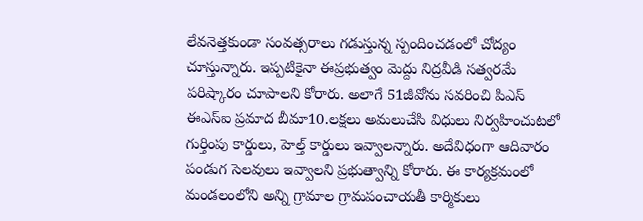లేవనెత్తకుండా సంవత్సరాలు గడుస్తున్న స్పందించడంలో చోద్యం చూస్తున్నారు. ఇప్పటికైనా ఈప్రభుత్వం మెద్దు నిద్రవీడి సత్వరమే పరిష్కారం చూపాలని కోరారు. అలాగే 51జీవోను సవరించి పిఎస్ ఈఎస్ఐ ప్రమాద బీమా10.లక్షలు అమలుచేసి విధులు నిర్వహించుటలో గుర్తింపు కార్డులు, హెల్త్ కార్డులు ఇవ్వాలన్నారు. అదేవిధంగా ఆదివారం పండుగ సెలవులు ఇవ్వాలని ప్రభుత్వాన్ని కోరారు. ఈ కార్యక్రమంలో మండలంలోని అన్ని గ్రామాల గ్రామపంచాయతీ కార్మికులు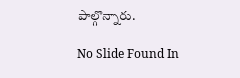పాల్గొన్నారు.

No Slide Found In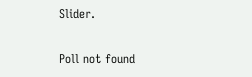Slider.

Poll not found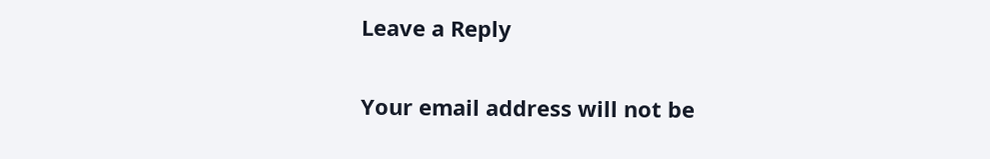Leave a Reply

Your email address will not be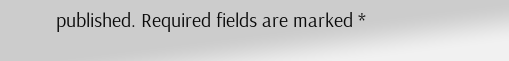published. Required fields are marked *